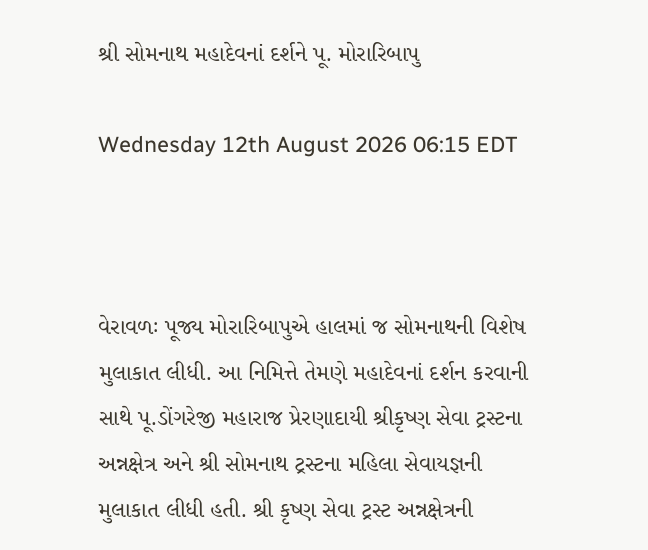શ્રી સોમનાથ મહાદેવનાં દર્શને પૂ. મોરારિબાપુ

Wednesday 12th August 2026 06:15 EDT



વેરાવળઃ પૂજ્ય મોરારિબાપુએ હાલમાં જ સોમનાથની વિશેષ મુલાકાત લીધી. આ નિમિત્તે તેમણે મહાદેવનાં દર્શન કરવાની સાથે પૂ.ડોંગરેજી મહારાજ પ્રેરણાદાયી શ્રીકૃષ્ણ સેવા ટ્રસ્ટના અન્નક્ષેત્ર અને શ્રી સોમનાથ ટ્રસ્ટના મહિલા સેવાયજ્ઞની મુલાકાત લીધી હતી. શ્રી કૃષ્ણ સેવા ટ્રસ્ટ અન્નક્ષેત્રની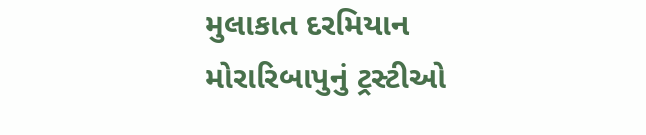મુલાકાત દરમિયાન મોરારિબાપુનું ટ્રસ્ટીઓ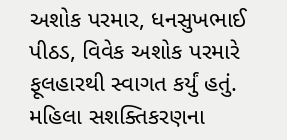અશોક પરમાર, ધનસુખભાઈ પીઠડ, વિવેક અશોક પરમારે ફૂલહારથી સ્વાગત કર્યું હતું. મહિલા સશક્તિકરણના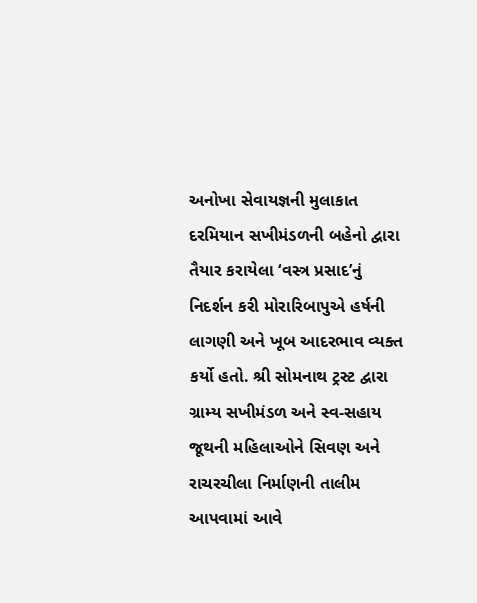અનોખા સેવાયજ્ઞની મુલાકાત દરમિયાન સખીમંડળની બહેનો દ્વારા તૈયાર કરાયેલા ‘વસ્ત્ર પ્રસાદ’નું નિદર્શન કરી મોરારિબાપુએ હર્ષની લાગણી અને ખૂબ આદરભાવ વ્યક્ત કર્યો હતો. શ્રી સોમનાથ ટ્રસ્ટ દ્વારા ગ્રામ્ય સખીમંડળ અને સ્વ-સહાય જૂથની મહિલાઓને સિવણ અને રાચરચીલા નિર્માણની તાલીમ આપવામાં આવે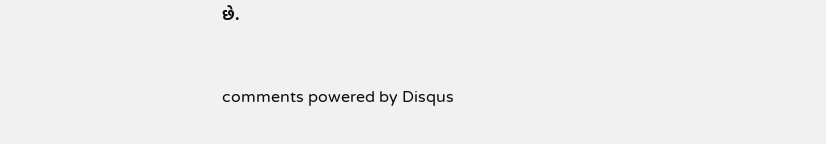છે.


comments powered by Disqus